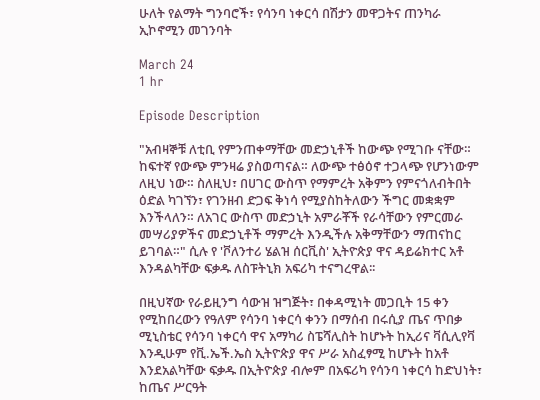ሁለት የልማት ግንባሮች፣ የሳንባ ነቀርሳ በሽታን መዋጋትና ጠንካራ ኢኮኖሚን መገንባት

March 24
1 hr

Episode Description

"አብዛኞቹ ለቲቢ የምንጠቀማቸው መድኃኒቶች ከውጭ የሚገቡ ናቸው። ከፍተኛ የውጭ ምንዛሬ ያስወጣናል። ለውጭ ተፅዕኖ ተጋላጭ የሆንነውም ለዚህ ነው። ስለዚህ፣ በሀገር ውስጥ የማምረት አቅምን የምናጎለብትበት ዕድል ካገኘን፣ የገንዘብ ድጋፍ ቅነሳ የሚያስከትለውን ችግር መቋቋም እንችላለን። ለአገር ውስጥ መድኃኒት አምራቾች የራሳቸውን የምርመራ መሣሪያዎችና መድኃኒቶች ማምረት እንዲችሉ አቅማቸውን ማጠናከር ይገባል።" ሲሉ የ 'ቮለንተሪ ሄልዝ ሰርቪስ' ኢትዮጵያ ዋና ዳይሬክተር አቶ እንዳልካቸው ፍቃዱ ለስፑትኒክ አፍሪካ ተናግረዋል፡፡

በዚህኛው የራይዚንግ ሳውዝ ዝግጅት፣ በቀዳሚነት መጋቢት 15 ቀን የሚከበረውን የዓለም የሳንባ ነቀርሳ ቀንን በማሰብ በሩሲያ ጤና ጥበቃ ሚኒስቴር የሳንባ ነቀርሳ ዋና አማካሪ ስፔሻሊስት ከሆኑት ከኢሪና ቫሲሊየቫ እንዲሁም የቪ.ኤች.ኤስ ኢትዮጵያ ዋና ሥራ አስፈፃሚ ከሆኑት ከአቶ እንደአልካቸው ፍቃዱ በኢትዮጵያ ብሎም በአፍሪካ የሳንባ ነቀርሳ ከድህነት፣ ከጤና ሥርዓት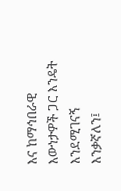እና ከማኅበራዊ እውነታዎች ጋር እንዴት እንደሚገናኝ እንቃኛለን፤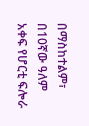በማስከተልም፣ በ10ኛው ዓለም አቀፍ የሆርቲ ፍሎራ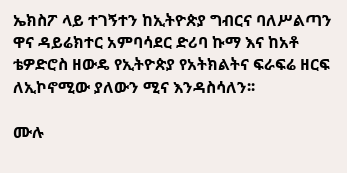ኤክስፖ ላይ ተገኝተን ከኢትዮጵያ ግብርና ባለሥልጣን ዋና ዳይሬክተር አምባሳደር ድሪባ ኩማ እና ከአቶ ቴዎድሮስ ዘውዴ የኢትዮጵያ የአትክልትና ፍራፍሬ ዘርፍ ለኢኮኖሚው ያለውን ሚና እንዳስሳለን፡፡

ሙሉ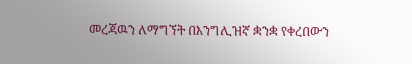መረጃዉን ለማግኘት በእንግሊዝኛ ቋንቋ የቀረበውን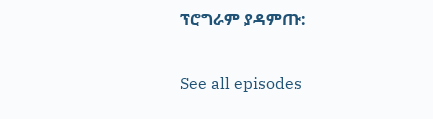ፕሮግራም ያዳምጡ:

See all episodes